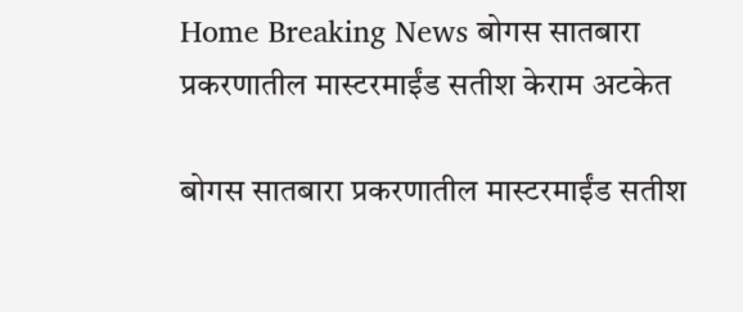Home Breaking News बोगस सातबारा प्रकरणातील मास्टरमाईंड सतीश केराम अटकेत

बोगस सातबारा प्रकरणातील मास्टरमाईंड सतीश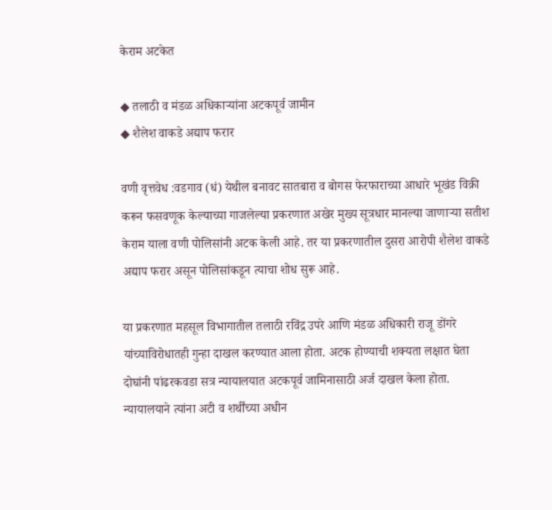केराम अटकेत

◆ तलाठी व मंडळ अधिकाऱ्यांना अटकपूर्व जामीन
◆ शैलेश वाकडे अद्याप फरार

वणी वृत्तवेध :वडगाव (धं) येथील बनावट सातबारा व बोगस फेरफाराच्या आधारे भूखंड विक्री करून फसवणूक केल्याच्या गाजलेल्या प्रकरणात अखेर मुख्य सूत्रधार मानल्या जाणाऱ्या सतीश केराम याला वणी पोलिसांनी अटक केली आहे. तर या प्रकरणातील दुसरा आरोपी शैलेश वाकडे अद्याप फरार असून पोलिसांकडून त्याचा शोध सुरू आहे.

या प्रकरणात महसूल विभागातील तलाठी रविंद्र उपरे आणि मंडळ अधिकारी राजू डोंगरे यांच्याविरोधातही गुन्हा दाखल करण्यात आला होता. अटक होण्याची शक्यता लक्षात घेता दोघांनी पांढरकवडा सत्र न्यायालयात अटकपूर्व जामिनासाठी अर्ज दाखल केला होता. न्यायालयाने त्यांना अटी व शर्थींच्या अधीन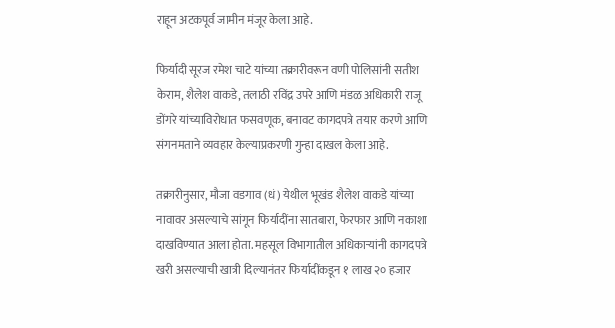राहून अटकपूर्व जामीन मंजूर केला आहे.

फिर्यादी सूरज रमेश चाटे यांच्या तक्रारीवरून वणी पोलिसांनी सतीश केराम, शैलेश वाकडे, तलाठी रविंद्र उपरे आणि मंडळ अधिकारी राजू डोंगरे यांच्याविरोधात फसवणूक, बनावट कागदपत्रे तयार करणे आणि संगनमताने व्यवहार केल्याप्रकरणी गुन्हा दाखल केला आहे.

तक्रारीनुसार, मौजा वडगाव (धं) येथील भूखंड शैलेश वाकडे यांच्या नावावर असल्याचे सांगून फिर्यादींना सातबारा, फेरफार आणि नकाशा दाखविण्यात आला होता. महसूल विभागातील अधिकाऱ्यांनी कागदपत्रे खरी असल्याची खात्री दिल्यानंतर फिर्यादींकडून १ लाख २० हजार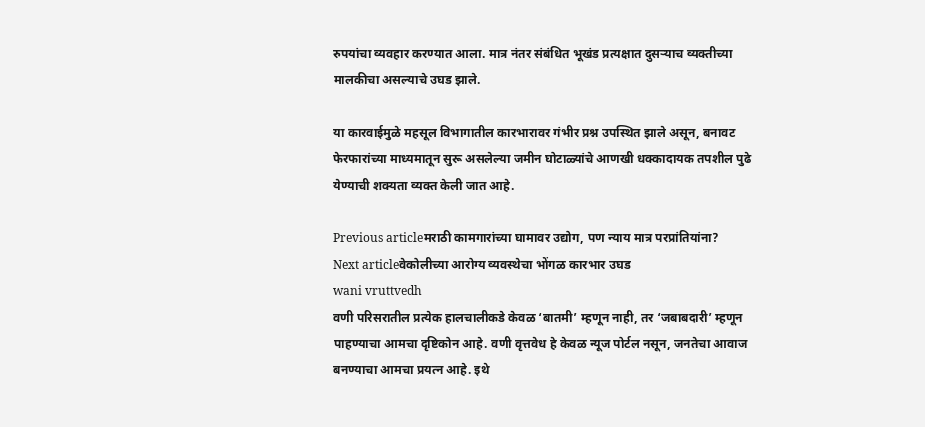रुपयांचा व्यवहार करण्यात आला. मात्र नंतर संबंधित भूखंड प्रत्यक्षात दुसऱ्याच व्यक्तीच्या मालकीचा असल्याचे उघड झाले.

या कारवाईमुळे महसूल विभागातील कारभारावर गंभीर प्रश्न उपस्थित झाले असून, बनावट फेरफारांच्या माध्यमातून सुरू असलेल्या जमीन घोटाळ्यांचे आणखी धक्कादायक तपशील पुढे येण्याची शक्यता व्यक्त केली जात आहे.

Previous articleमराठी कामगारांच्या घामावर उद्योग, पण न्याय मात्र परप्रांतियांना?
Next articleवेकोलीच्या आरोग्य व्यवस्थेचा भोंगळ कारभार उघड
wani vruttvedh
वणी परिसरातील प्रत्येक हालचालीकडे केवळ ‘बातमी’ म्हणून नाही, तर ‘जबाबदारी’ म्हणून पाहण्याचा आमचा दृष्टिकोन आहे. वणी वृत्तवेध हे केवळ न्यूज पोर्टल नसून, जनतेचा आवाज बनण्याचा आमचा प्रयत्न आहे. इथे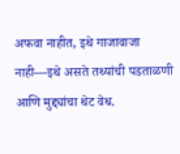अफवा नाहीत, इथे गाजावाजा नाही—इथे असते तथ्यांची पडताळणी आणि मुद्द्यांचा थेट वेध.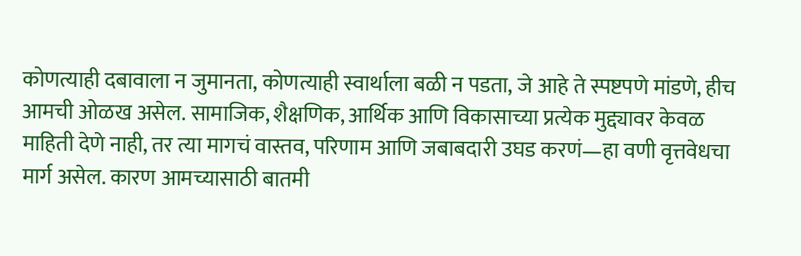कोणत्याही दबावाला न जुमानता, कोणत्याही स्वार्थाला बळी न पडता, जे आहे ते स्पष्टपणे मांडणे, हीच आमची ओळख असेल. सामाजिक, शैक्षणिक, आर्थिक आणि विकासाच्या प्रत्येक मुद्द्यावर केवळ माहिती देणे नाही, तर त्या मागचं वास्तव, परिणाम आणि जबाबदारी उघड करणं—हा वणी वृत्तवेधचा मार्ग असेल. कारण आमच्यासाठी बातमी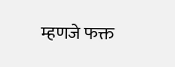म्हणजे फक्त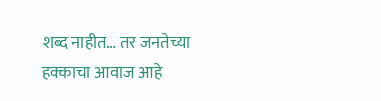शब्द नाहीत… तर जनतेच्या हक्काचा आवाज आहे